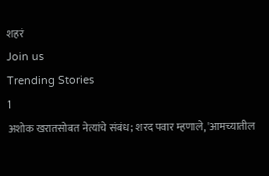शहरं
Join us
Trending Stories
1
अशोक खरातसोबत नेत्यांचे संबंध; शरद पवार म्हणाले, 'आमच्यातील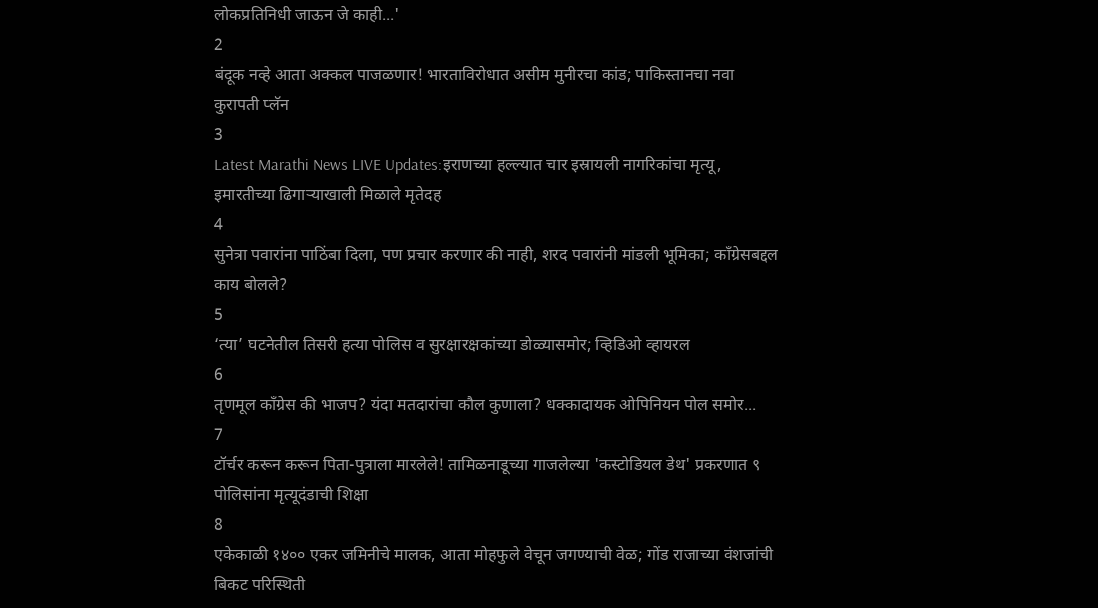लोकप्रतिनिधी जाऊन जे काही...'
2
बंदूक नव्हे आता अक्कल पाजळणार! भारताविरोधात असीम मुनीरचा कांड; पाकिस्तानचा नवा कुरापती प्लॅन
3
Latest Marathi News LIVE Updates:इराणच्या हल्ल्यात चार इस्रायली नागरिकांचा मृत्यू, इमारतीच्या ढिगाऱ्याखाली मिळाले मृतेदह
4
सुनेत्रा पवारांना पाठिंबा दिला, पण प्रचार करणार की नाही, शरद पवारांनी मांडली भूमिका; काँग्रेसबद्दल काय बोलले?
5
‘त्या’ घटनेतील तिसरी हत्या पोलिस व सुरक्षारक्षकांच्या डोळ्यासमोर; व्हिडिओ व्हायरल
6
तृणमूल काँग्रेस की भाजप? यंदा मतदारांचा कौल कुणाला? धक्कादायक ओपिनियन पोल समोर...
7
टॉर्चर करून करून पिता-पुत्राला मारलेले! तामिळनाडूच्या गाजलेल्या 'कस्टोडियल डेथ' प्रकरणात ९ पोलिसांना मृत्यूदंडाची शिक्षा
8
एकेकाळी १४०० एकर जमिनीचे मालक, आता मोहफुले वेचून जगण्याची वेळ; गोंड राजाच्या वंशजांची बिकट परिस्थिती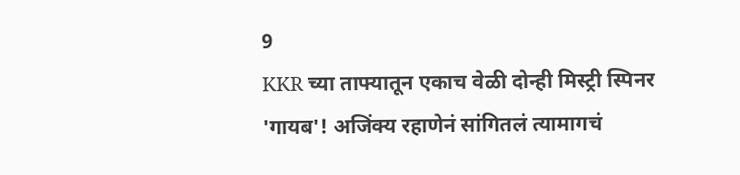9
KKR च्या ताफ्यातून एकाच वेळी दोन्ही मिस्ट्री स्पिनर 'गायब'! अजिंक्य रहाणेनं सांगितलं त्यामागचं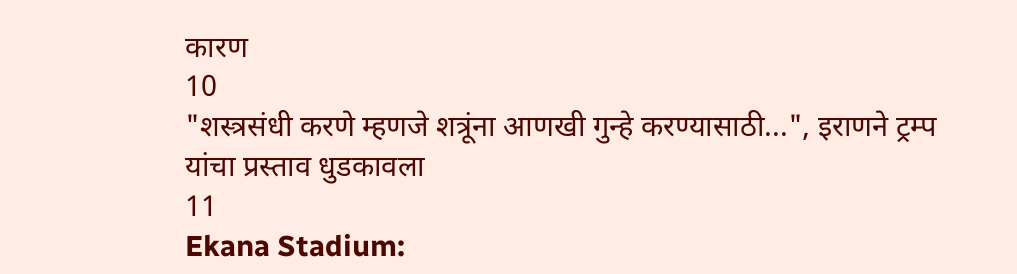कारण
10
"शस्त्रसंधी करणे म्हणजे शत्रूंना आणखी गुन्हे करण्यासाठी...", इराणने ट्रम्प यांचा प्रस्ताव धुडकावला
11
Ekana Stadium: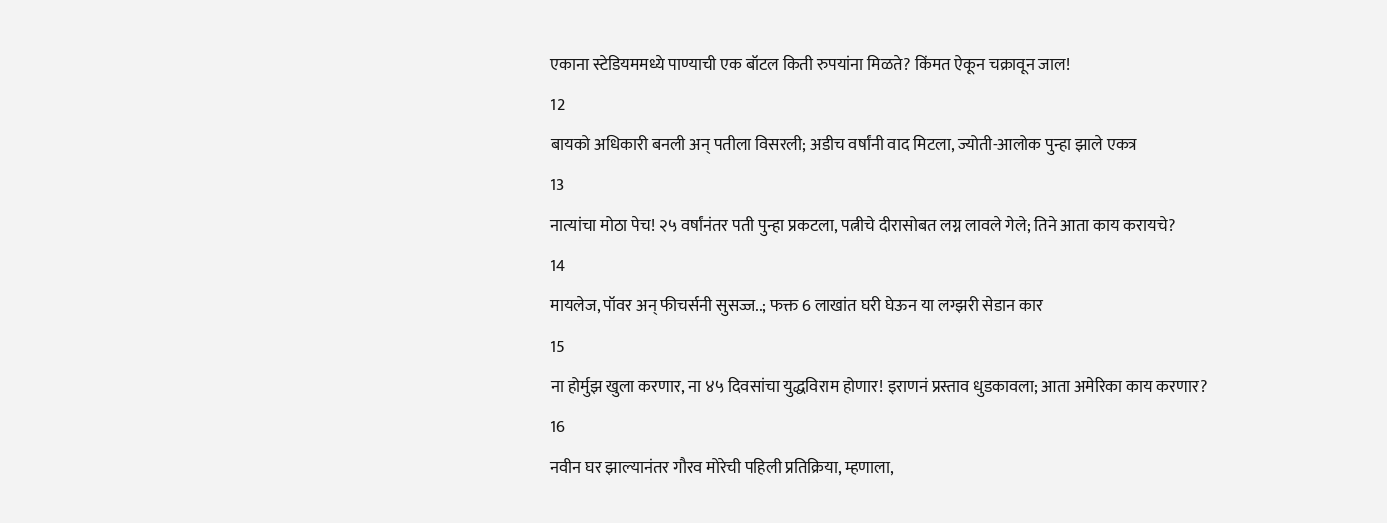एकाना स्टेडियममध्ये पाण्याची एक बॉटल किती रुपयांना मिळते? किंमत ऐकून चक्रावून जाल!
12
बायको अधिकारी बनली अन् पतीला विसरली; अडीच वर्षांनी वाद मिटला, ज्योती-आलोक पुन्हा झाले एकत्र
13
नात्यांचा मोठा पेच! २५ वर्षांनंतर पती पुन्हा प्रकटला, पत्नीचे दीरासोबत लग्न लावले गेले; तिने आता काय करायचे?
14
मायलेज, पॉवर अन् फीचर्सनी सुसज्ज..; फक्त 6 लाखांत घरी घेऊन या लग्झरी सेडान कार
15
ना होर्मुझ खुला करणार, ना ४५ दिवसांचा युद्धविराम होणार! इराणनं प्रस्ताव धुडकावला; आता अमेरिका काय करणार?
16
नवीन घर झाल्यानंतर गौरव मोरेची पहिली प्रतिक्रिया, म्हणाला,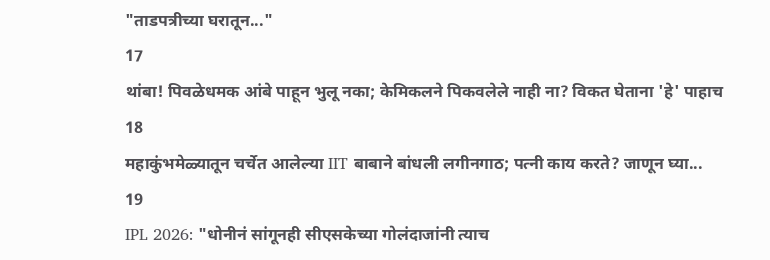"ताडपत्रीच्या घरातून..."
17
थांबा! पिवळेधमक आंबे पाहून भुलू नका; केमिकलने पिकवलेले नाही ना? विकत घेताना 'हे' पाहाच
18
महाकुंभमेळ्यातून चर्चेत आलेल्या IIT बाबाने बांधली लगीनगाठ; पत्नी काय करते? जाणून घ्या...
19
IPL 2026: "धोनीनं सांगूनही सीएसकेच्या गोलंदाजांनी त्याच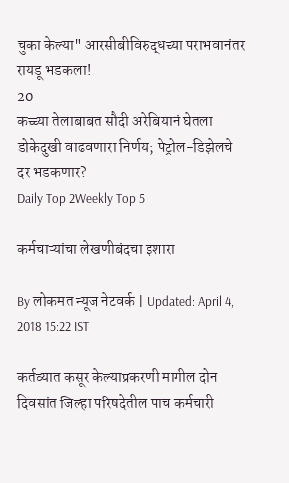चुका केल्या" आरसीबीविरुद्धच्या पराभवानंतर रायडू भडकला!
20
कच्च्या तेलाबाबत सौदी अरेबियानं घेतला डोकेदुखी वाढवणारा निर्णय; पेट्रोल-डिझेलचे दर भडकणार?
Daily Top 2Weekly Top 5

कर्मचाऱ्यांचा लेखणीबंदचा इशारा

By लोकमत न्यूज नेटवर्क | Updated: April 4, 2018 15:22 IST

कर्तव्यात कसूर केल्याप्रकरणी मागील दोन दिवसांत जिल्हा परिषदेतील पाच कर्मचारी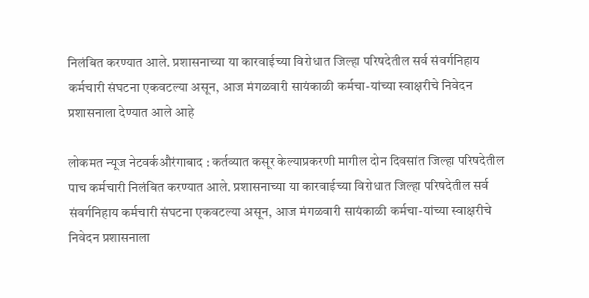निलंबित करण्यात आले. प्रशासनाच्या या कारवाईच्या विरोधात जिल्हा परिषदेतील सर्व संवर्गनिहाय कर्मचारी संघटना एकवटल्या असून, आज मंगळवारी सायंकाळी कर्मचा-यांच्या स्वाक्षरीचे निवेदन प्रशासनाला देण्यात आले आहे

लोकमत न्यूज नेटवर्कऔरंगाबाद : कर्तव्यात कसूर केल्याप्रकरणी मागील दोन दिवसांत जिल्हा परिषदेतील पाच कर्मचारी निलंबित करण्यात आले. प्रशासनाच्या या कारवाईच्या विरोधात जिल्हा परिषदेतील सर्व संवर्गनिहाय कर्मचारी संघटना एकवटल्या असून, आज मंगळवारी सायंकाळी कर्मचा-यांच्या स्वाक्षरीचे निवेदन प्रशासनाला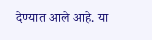देण्यात आले आहे. या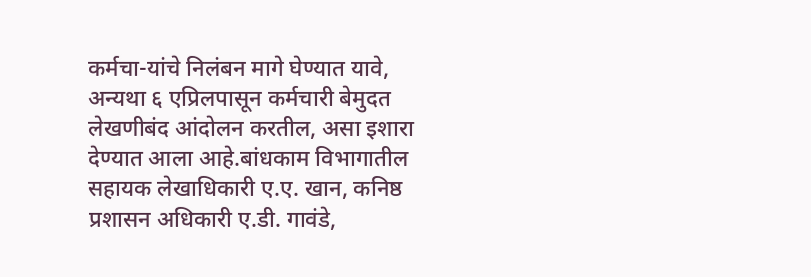कर्मचा-यांचे निलंबन मागे घेण्यात यावे, अन्यथा ६ एप्रिलपासून कर्मचारी बेमुदत लेखणीबंद आंदोलन करतील, असा इशारा देण्यात आला आहे.बांधकाम विभागातील सहायक लेखाधिकारी ए.ए. खान, कनिष्ठ प्रशासन अधिकारी ए.डी. गावंडे,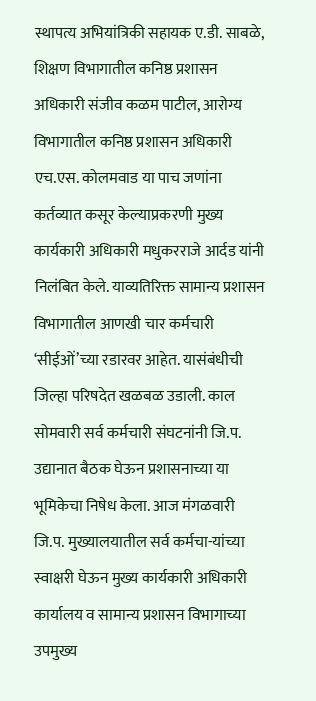स्थापत्य अभियांत्रिकी सहायक ए.डी. साबळे, शिक्षण विभागातील कनिष्ठ प्रशासन अधिकारी संजीव कळम पाटील, आरोग्य विभागातील कनिष्ठ प्रशासन अधिकारी एच.एस. कोलमवाड या पाच जणांना कर्तव्यात कसूर केल्याप्रकरणी मुख्य कार्यकारी अधिकारी मधुकरराजे आर्दड यांनी निलंबित केले. याव्यतिरिक्त सामान्य प्रशासन विभागातील आणखी चार कर्मचारी ‘सीईओं’च्या रडारवर आहेत. यासंबंधीची जिल्हा परिषदेत खळबळ उडाली. काल सोमवारी सर्व कर्मचारी संघटनांनी जि.प. उद्यानात बैठक घेऊन प्रशासनाच्या या भूमिकेचा निषेध केला. आज मंगळवारी जि.प. मुख्यालयातील सर्व कर्मचा-यांच्या स्वाक्षरी घेऊन मुख्य कार्यकारी अधिकारी कार्यालय व सामान्य प्रशासन विभागाच्या उपमुख्य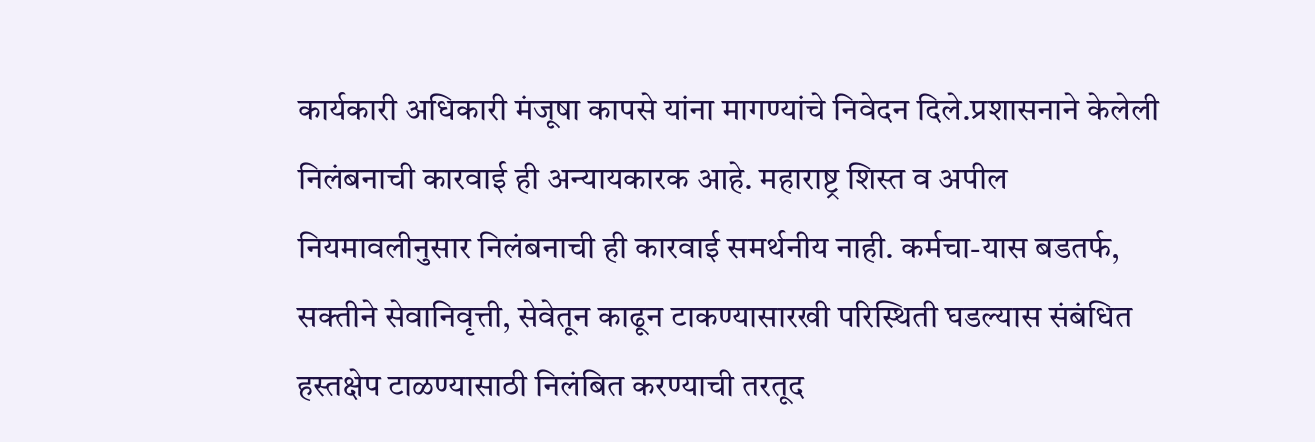कार्यकारी अधिकारी मंजूषा कापसे यांना मागण्यांचे निवेदन दिले.प्रशासनाने केलेली निलंबनाची कारवाई ही अन्यायकारक आहे. महाराष्ट्र शिस्त व अपील नियमावलीनुसार निलंबनाची ही कारवाई समर्थनीय नाही. कर्मचा-यास बडतर्फ, सक्तीने सेवानिवृत्ती, सेवेतून काढून टाकण्यासारखी परिस्थिती घडल्यास संबंधित हस्तक्षेप टाळण्यासाठी निलंबित करण्याची तरतूद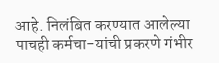आहे. निलंबित करण्यात आलेल्या पाचही कर्मचा-यांची प्रकरणे गंभीर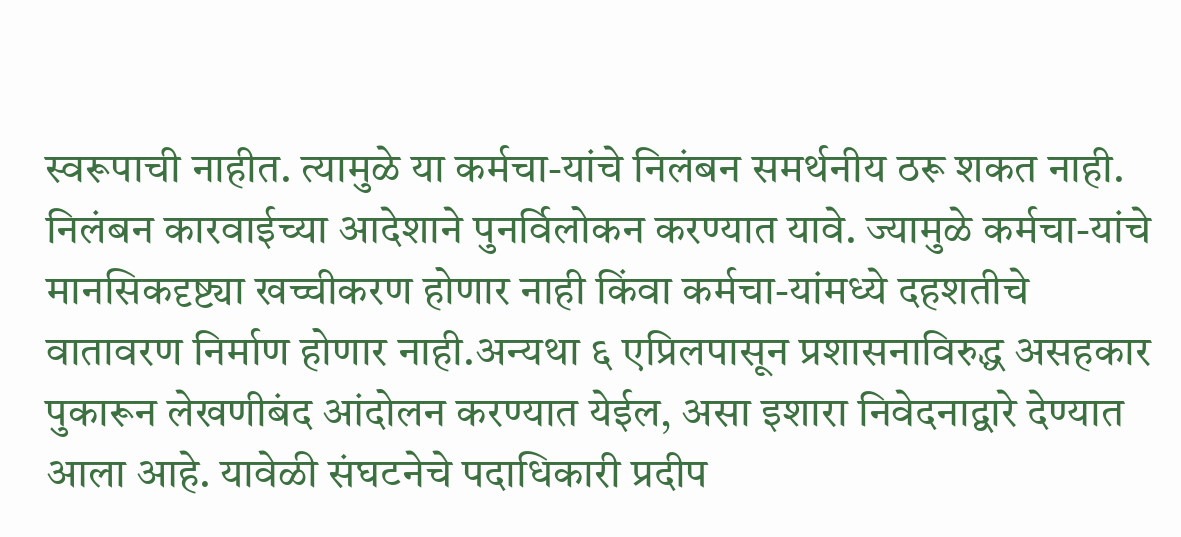स्वरूपाची नाहीत. त्यामुळे या कर्मचा-यांचे निलंबन समर्थनीय ठरू शकत नाही. निलंबन कारवाईच्या आदेशाने पुनर्विलोकन करण्यात यावे. ज्यामुळे कर्मचा-यांचे मानसिकदृष्ट्या खच्चीकरण होणार नाही किंवा कर्मचा-यांमध्ये दहशतीचे वातावरण निर्माण होणार नाही.अन्यथा ६ एप्रिलपासून प्रशासनाविरुद्ध असहकार पुकारून लेखणीबंद आंदोलन करण्यात येईल, असा इशारा निवेदनाद्वारे देण्यात आला आहे. यावेळी संघटनेचे पदाधिकारी प्रदीप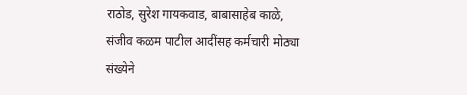राठोड, सुरेश गायकवाड, बाबासाहेब काळे, संजीव कळम पाटील आदींसह कर्मचारी मोठ्या संख्येने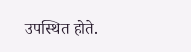उपस्थित होते.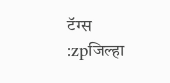टॅग्स :zpजिल्हा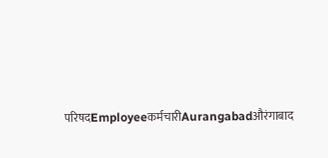परिषदEmployeeकर्मचारीAurangabadऔरंगाबाद